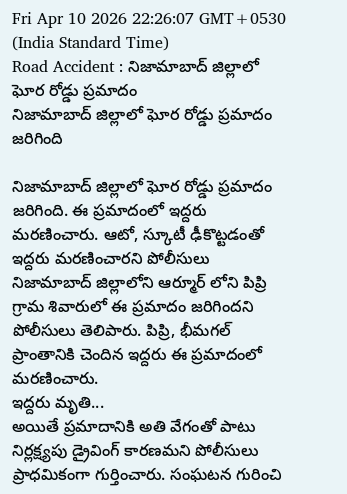Fri Apr 10 2026 22:26:07 GMT+0530 (India Standard Time)
Road Accident : నిజామాబాద్ జిల్లాలో ఘోర రోడ్డు ప్రమాదం
నిజామాబాద్ జిల్లాలో ఘోర రోడ్డు ప్రమాదం జరిగింది

నిజామాబాద్ జిల్లాలో ఘోర రోడ్డు ప్రమాదం జరిగింది. ఈ ప్రమాదంలో ఇద్దరు మరణించారు. ఆటో, స్కూటీ ఢీకొట్టడంతో ఇద్దరు మరణించారని పోలీసులు నిజామాబాద్ జిల్లాలోని ఆర్మూర్ లోని పిప్రి గ్రామ శివారులో ఈ ప్రమాదం జరిగిందని పోలీసులు తెలిపారు. పిప్రి, భీమగల్ ప్రాంతానికి చెందిన ఇద్దరు ఈ ప్రమాదంలో మరణించారు.
ఇద్దరు మృతి...
అయితే ప్రమాదానికి అతి వేగంతో పాటు నిర్లక్ష్యపు డ్రైవింగ్ కారణమని పోలీసులు ప్రాధమికంగా గుర్తించారు. సంఘటన గురించి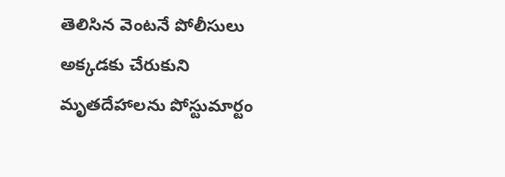తెలిసిన వెంటనే పోలీసులు అక్కడకు చేరుకుని మృతదేహాలను పోస్టుమార్టం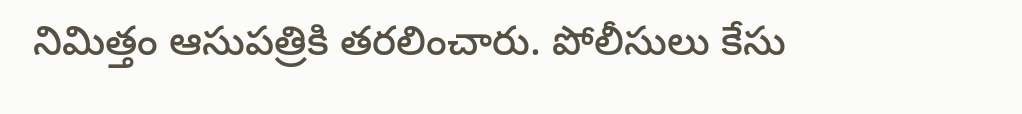నిమిత్తం ఆసుపత్రికి తరలించారు. పోలీసులు కేసు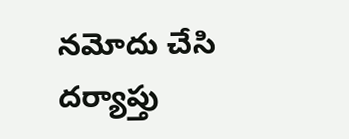నమోదు చేసి దర్యాప్తు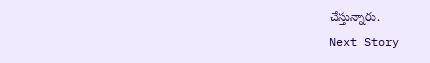చేస్తున్నారు.
Next Story